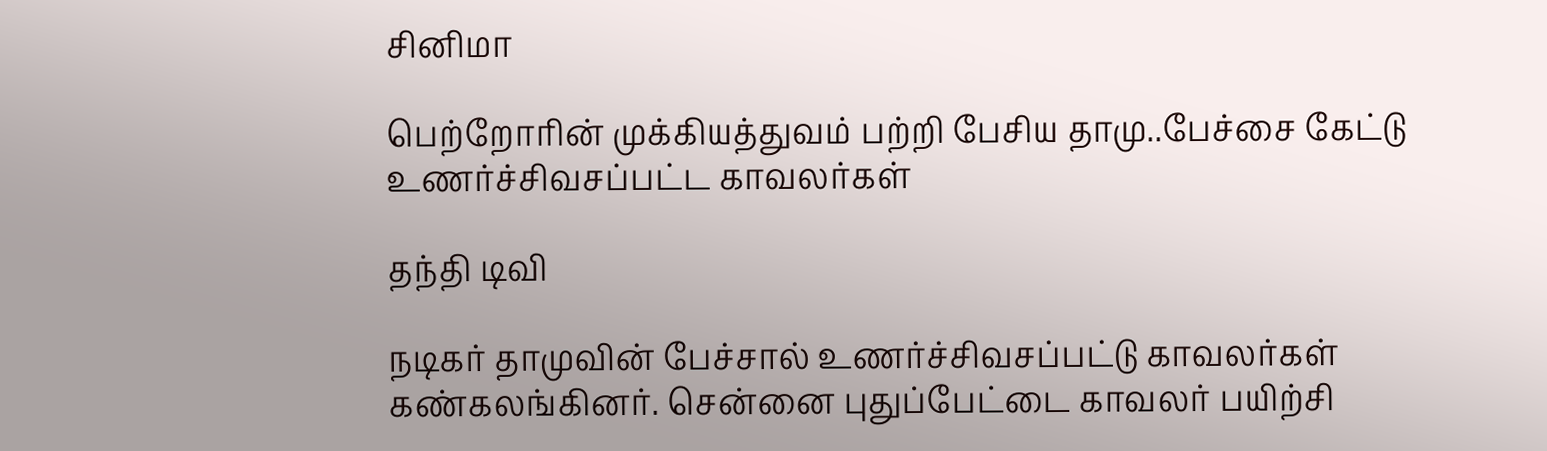சினிமா

பெற்றோரின் முக்கியத்துவம் பற்றி பேசிய தாமு..பேச்சை கேட்டு உணர்ச்சிவசப்பட்ட காவலர்கள்

தந்தி டிவி

நடிகர் தாமுவின் பேச்சால் உணர்ச்சிவசப்பட்டு காவலர்கள் கண்கலங்கினர். சென்னை புதுப்பேட்டை காவலர் பயிற்சி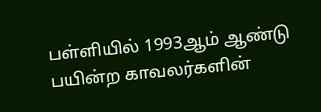பள்ளியில் 1993ஆம் ஆண்டு பயின்ற காவலர்களின்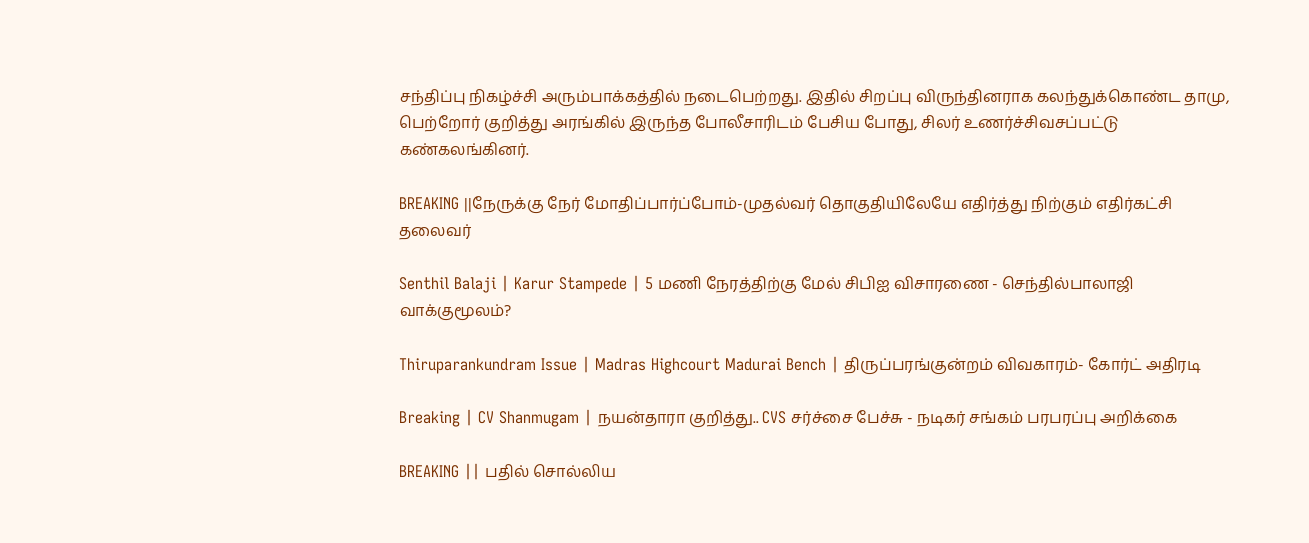சந்திப்பு நிகழ்ச்சி அரும்பாக்கத்தில் நடைபெற்றது. இதில் சிறப்பு விருந்தினராக கலந்துக்கொண்ட தாமு, பெற்றோர் குறித்து அரங்கில் இருந்த போலீசாரிடம் பேசிய போது, சிலர் உணர்ச்சிவசப்பட்டு கண்கலங்கினர்.

BREAKING ||நேருக்கு நேர் மோதிப்பார்ப்போம்-முதல்வர் தொகுதியிலேயே எதிர்த்து நிற்கும் எதிர்கட்சி தலைவர்

Senthil Balaji | Karur Stampede | 5 மணி நேரத்திற்கு மேல் சிபிஐ விசாரணை - செந்தில்பாலாஜி வாக்குமூலம்?

Thiruparankundram Issue | Madras Highcourt Madurai Bench | திருப்பரங்குன்றம் விவகாரம்- கோர்ட் அதிரடி

Breaking | CV Shanmugam | நயன்தாரா குறித்து.. CVS சர்ச்சை பேச்சு - நடிகர் சங்கம் பரபரப்பு அறிக்கை

BREAKING || பதில் சொல்லிய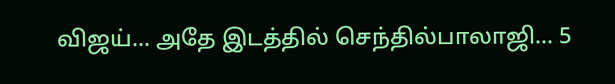விஜய்... அதே இடத்தில் செந்தில்பாலாஜி... 5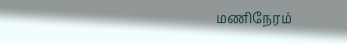மணிநேரம்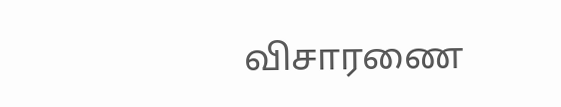விசாரணை